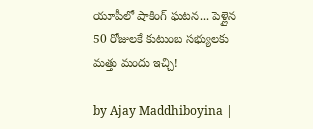యూపీలో షాకింగ్ ఘటన... పెళ్లైన 50 రోజులకే కుటుంబ స‌భ్యుల‌కు మత్తు మందు ఇచ్చి!

by Ajay Maddhiboyina |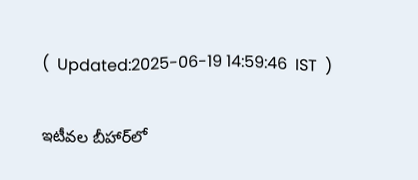(  Updated:2025-06-19 14:59:46  IST  )

ఇటీవ‌ల బీహార్‌లో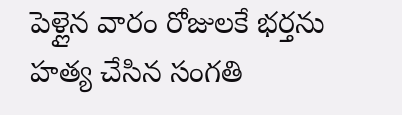పెళ్లైన వారం రోజులకే భర్తను హత్య చేసిన సంగతి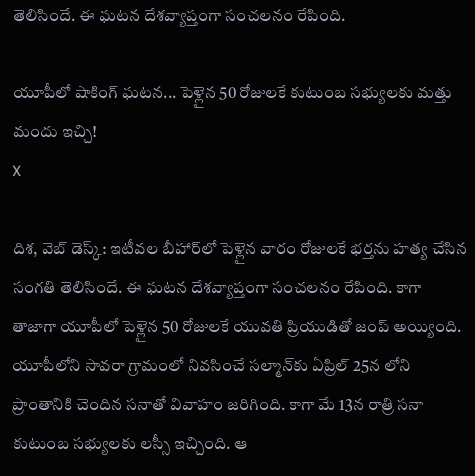తెలిసిందే. ఈ ఘటన దేశవ్యాప్తంగా సంచలనం రేపింది.

యూపీలో షాకింగ్ ఘటన... పెళ్లైన 50 రోజులకే కుటుంబ స‌భ్యుల‌కు మత్తు మందు ఇచ్చి!
X

దిశ‌, వెబ్ డెస్క్: ఇటీవ‌ల బీహార్‌లో పెళ్లైన వారం రోజులకే భర్తను హత్య చేసిన సంగతి తెలిసిందే. ఈ ఘటన దేశవ్యాప్తంగా సంచలనం రేపింది. కాగా తాజాగా యూపీలో పెళ్లైన 50 రోజులకే యువతి ప్రియుడితో జంప్ అయ్యింది. యూపీలోని సావరా గ్రామంలో నివసించే సల్మాన్‌కు ఏప్రిల్ 25న లోని ప్రాంతానికి చెందిన సనాతో వివాహం జరిగింది. కాగా మే 13న రాత్రి సనా కుటుంబ సభ్యులకు లస్సీ ఇచ్చింది. ఆ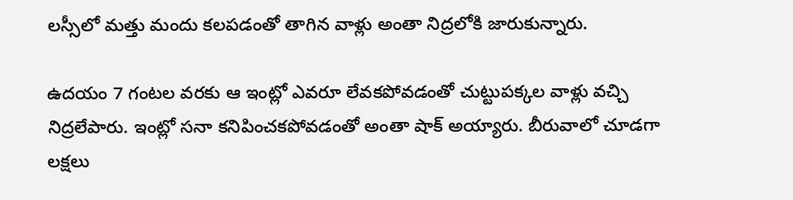లస్సీలో మత్తు మందు కలపడంతో తాగిన వాళ్లు అంతా నిద్ర‌లోకి జారుకున్నారు.

ఉద‌యం 7 గంట‌ల వ‌ర‌కు ఆ ఇంట్లో ఎవ‌రూ లేవ‌క‌పోవ‌డంతో చుట్టుప‌క్క‌ల వాళ్లు వ‌చ్చి నిద్రలేపారు. ఇంట్లో స‌నా క‌నిపించ‌క‌పోవ‌డంతో అంతా షాక్ అయ్యారు. బీరువాలో చూడ‌గా ల‌క్ష‌లు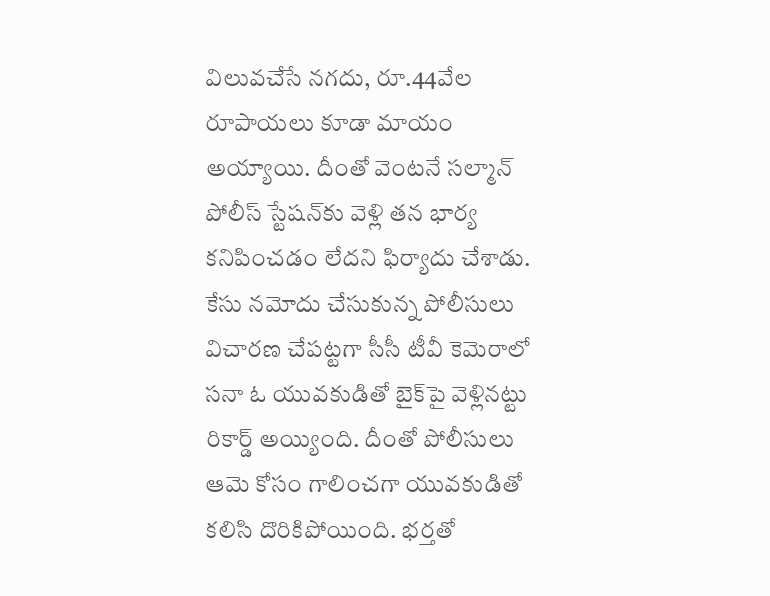విలువ‌చేసే న‌గ‌దు, రూ.44వేల రూపాయ‌లు కూడా మాయం అయ్యాయి. దీంతో వెంట‌నే స‌ల్మాన్ పోలీస్ స్టేష‌న్‌కు వెళ్లి తన భార్య కనిపించడం లేదని ఫిర్యాదు చేశాడు. కేసు నమోదు చేసుకున్న పోలీసులు విచారణ చేపట్టగా సీసీ టీవీ కెమెరాలో సనా ఓ యువకుడితో బైక్‌పై వెళ్లినట్టు రికార్డ్ అయ్యింది. దీంతో పోలీసులు ఆమె కోసం గాలించగా యువకుడితో కలిసి దొరికిపోయింది. భర్తతో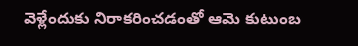వెళ్లేందుకు నిరాకరించడంతో ఆమె కుటుంబ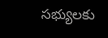సభ్యులకు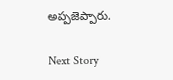అప్పజెప్పారు.

Next Story